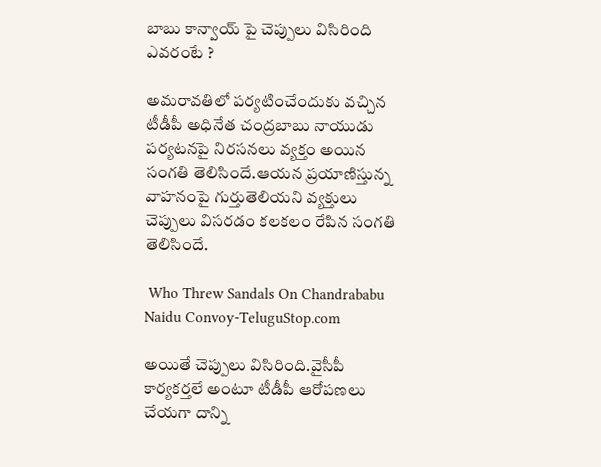బాబు కాన్వాయ్ పై చెప్పులు విసిరింది ఎవరంటే ?

అమరావతిలో పర్యటించేందుకు వచ్చిన టీడీపీ అధినేత చంద్రబాబు నాయుడు పర్యటనపై నిరసనలు వ్యక్తం అయిన సంగతి తెలిసిందే.ఆయన ప్రయాణిస్తున్న వాహనంపై గుర్తుతెలియని వ్యక్తులు చెప్పులు విసరడం కలకలం రేపిన సంగతి తెలిసిందే.

 Who Threw Sandals On Chandrababu Naidu Convoy-TeluguStop.com

అయితే చెప్పులు విసిరింది.వైసీపీ కార్యకర్తలే అంటూ టీడీపీ ఆరోపణలు చేయగా దాన్ని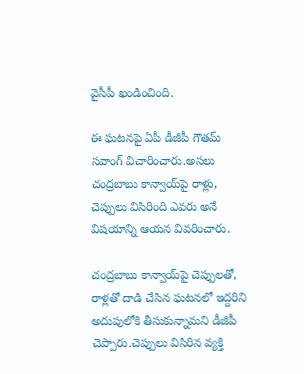వైసీపీ ఖండించింది.

ఈ ఘటనపై ఏపీ డీజీపీ గౌతమ్ సవాంగ్ విచారించారు.అసలు చంద్రబాబు కాన్వాయ్‌పై రాళ్లు, చెప్పులు విసిరింది ఎవరు అనే విషయాన్ని ఆయన వివరించారు.

చంద్రబాబు కాన్వాయ్‌పై చెప్పులతో, రాళ్లతో దాడి చేసిన ఘటనలో ఇద్దరిని అదుపులోకి తీసుకున్నామని డీజీపీ చెప్పారు.చెప్పులు విసిరిన వ్యక్తి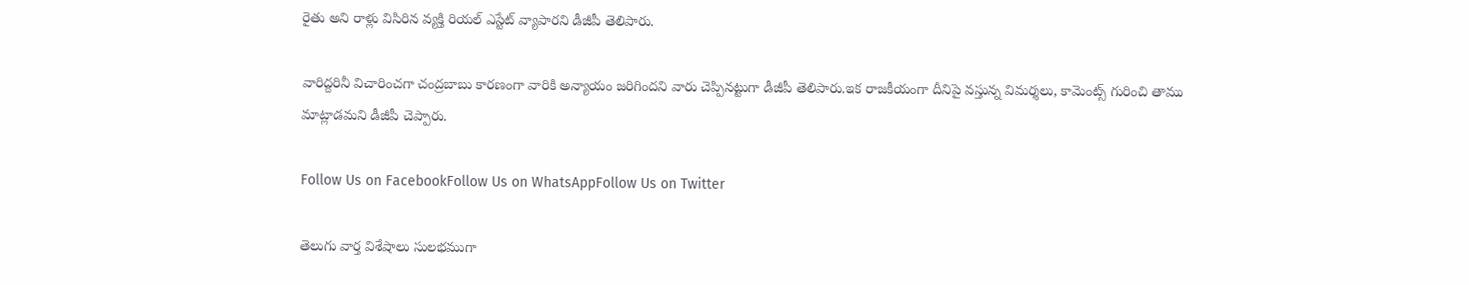రైతు అని రాళ్లు విసిరిన వ్యక్తి రియల్ ఎస్టేట్ వ్యాపారని డీజీపీ తెలిపారు.

వారిద్దరినీ విచారించగా చంద్రబాబు కారణంగా వారికి అన్యాయం జరిగిందని వారు చెప్పినట్టుగా డీజీపీ తెలిపారు.ఇక రాజకీయంగా దీనిపై వస్తున్న విమర్శలు, కామెంట్స్ గురించి తాము మాట్లాడమని డీజీపీ చెప్పారు.

Follow Us on FacebookFollow Us on WhatsAppFollow Us on Twitter

తెలుగు వార్త విశేషాలు సులభముగా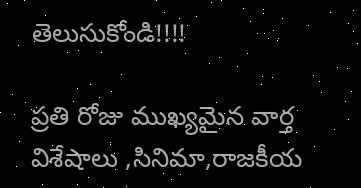తెలుసుకోండి!!!!

ప్రతి రోజు ముఖ్యమైన వార్త విశేషాలు ,సినిమా,రాజకీయ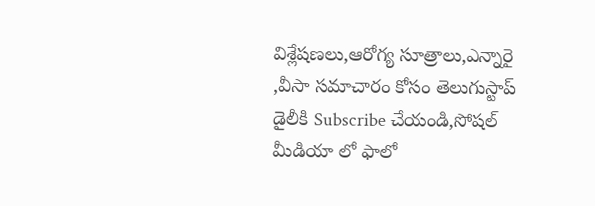విశ్లేషణలు,ఆరోగ్య సూత్రాలు,ఎన్నారై ,వీసా సమాచారం కోసం తెలుగుస్టాప్ డైలీకి Subscribe చేయండి,సోషల్ మీడియా లో ఫాలో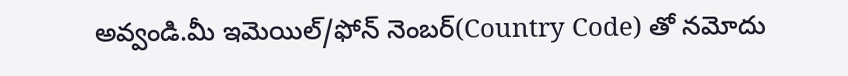అవ్వండి.మీ ఇమెయిల్/ఫోన్ నెంబర్(Country Code) తో నమోదు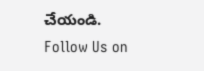చేయండి.
Follow Us on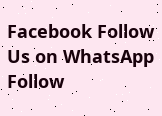Facebook Follow Us on WhatsApp  Follow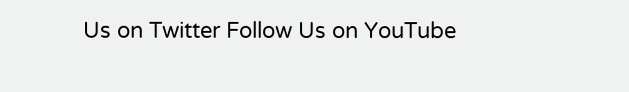Us on Twitter Follow Us on YouTube